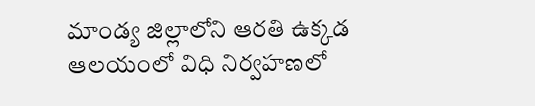మాండ్య జిల్లాలోని ఆరతి ఉక్కడ ఆలయంలో విధి నిర్వహణలో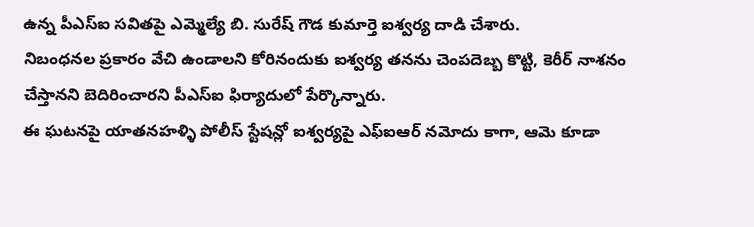ఉన్న పీఎస్ఐ సవితపై ఎమ్మెల్యే బి. సురేష్ గౌడ కుమార్తె ఐశ్వర్య దాడి చేశారు.
నిబంధనల ప్రకారం వేచి ఉండాలని కోరినందుకు ఐశ్వర్య తనను చెంపదెబ్బ కొట్టి, కెరీర్ నాశనం చేస్తానని బెదిరించారని పీఎస్ఐ ఫిర్యాదులో పేర్కొన్నారు.
ఈ ఘటనపై యాతనహళ్ళి పోలీస్ స్టేషన్లో ఐశ్వర్యపై ఎఫ్ఐఆర్ నమోదు కాగా, ఆమె కూడా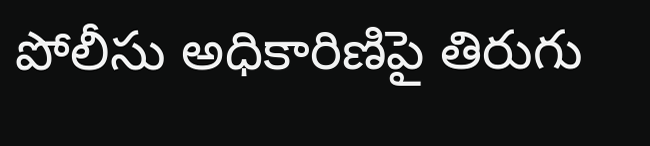పోలీసు అధికారిణిపై తిరుగు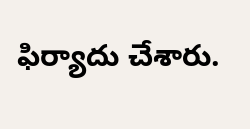ఫిర్యాదు చేశారు.